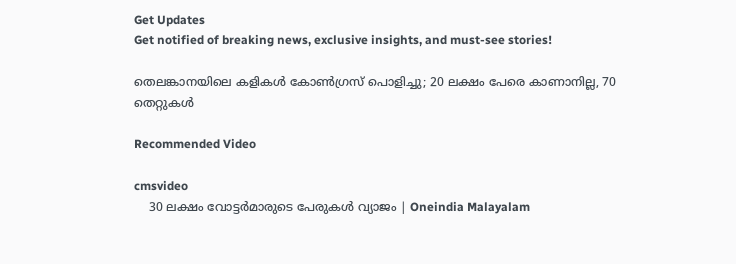Get Updates
Get notified of breaking news, exclusive insights, and must-see stories!

തെലങ്കാനയിലെ കളികള്‍ കോണ്‍ഗ്രസ് പൊളിച്ചു; 20 ലക്ഷം പേരെ കാണാനില്ല, 70 തെറ്റുകള്‍

Recommended Video

cmsvideo
    30 ലക്ഷം വോട്ടര്‍മാരുടെ പേരുകള്‍ വ്യാജം | Oneindia Malayalam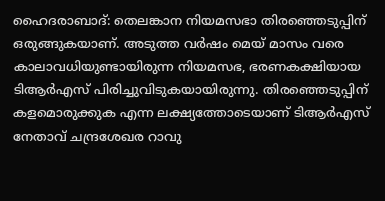ഹൈദരാബാദ്: തെലങ്കാന നിയമസഭാ തിരഞ്ഞെടുപ്പിന് ഒരുങ്ങുകയാണ്. അടുത്ത വര്‍ഷം മെയ് മാസം വരെ കാലാവധിയുണ്ടായിരുന്ന നിയമസഭ, ഭരണകക്ഷിയായ ടിആര്‍എസ് പിരിച്ചുവിടുകയായിരുന്നു. തിരഞ്ഞെടുപ്പിന് കളമൊരുക്കുക എന്ന ലക്ഷ്യത്തോടെയാണ് ടിആര്‍എസ് നേതാവ് ചന്ദ്രശേഖര റാവു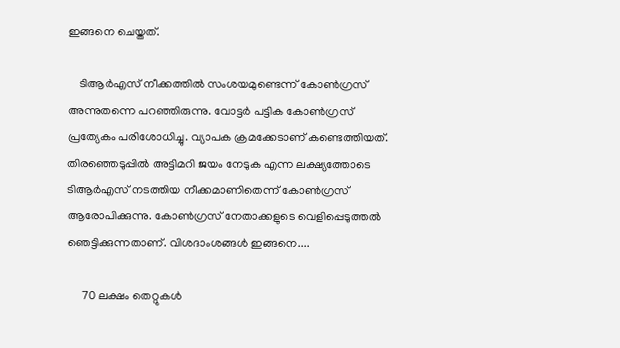ഇങ്ങനെ ചെയ്തത്.

    ടിആര്‍എസ് നീക്കത്തില്‍ സംശയമുണ്ടെന്ന് കോണ്‍ഗ്രസ് അന്നുതന്നെ പറഞ്ഞിരുന്നു. വോട്ടര്‍ പട്ടിക കോണ്‍ഗ്രസ് പ്രത്യേകം പരിശോധിച്ചു. വ്യാപക ക്രമക്കേടാണ് കണ്ടെത്തിയത്. തിരഞ്ഞെടുപ്പില്‍ അട്ടിമറി ജയം നേടുക എന്ന ലക്ഷ്യത്തോടെ ടിആര്‍എസ് നടത്തിയ നീക്കമാണിതെന്ന് കോണ്‍ഗ്രസ് ആരോപിക്കുന്നു. കോണ്‍ഗ്രസ് നേതാക്കളുടെ വെളിപ്പെടുത്തല്‍ ഞെട്ടിക്കുന്നതാണ്. വിശദാംശങ്ങള്‍ ഇങ്ങനെ....

     70 ലക്ഷം തെറ്റുകള്‍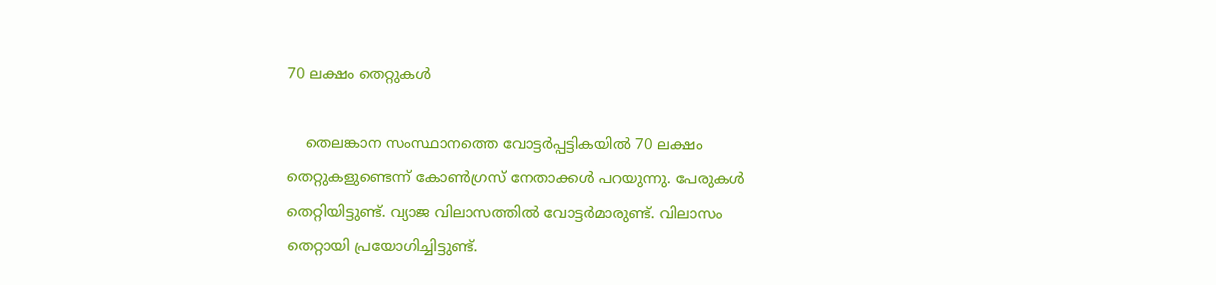70 ലക്ഷം തെറ്റുകള്‍

    തെലങ്കാന സംസ്ഥാനത്തെ വോട്ടര്‍പ്പട്ടികയില്‍ 70 ലക്ഷം തെറ്റുകളുണ്ടെന്ന് കോണ്‍ഗ്രസ് നേതാക്കള്‍ പറയുന്നു. പേരുകള്‍ തെറ്റിയിട്ടുണ്ട്. വ്യാജ വിലാസത്തില്‍ വോട്ടര്‍മാരുണ്ട്. വിലാസം തെറ്റായി പ്രയോഗിച്ചിട്ടുണ്ട്.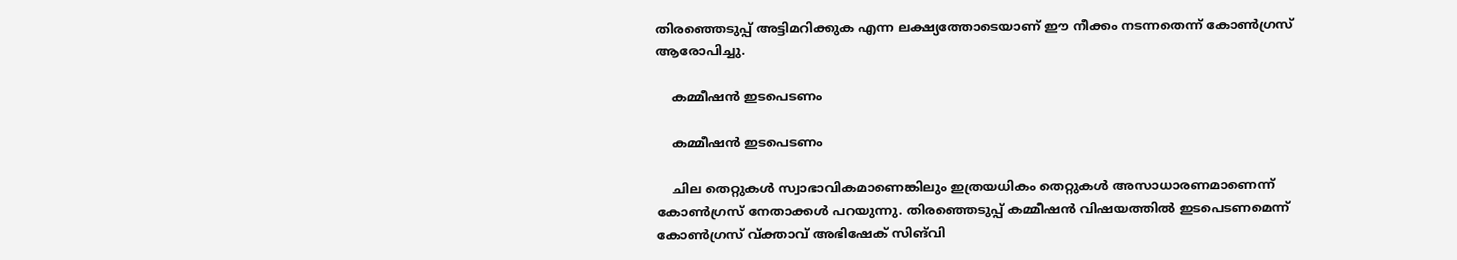തിരഞ്ഞെടുപ്പ് അട്ടിമറിക്കുക എന്ന ലക്ഷ്യത്തോടെയാണ് ഈ നീക്കം നടന്നതെന്ന് കോണ്‍ഗ്രസ് ആരോപിച്ചു.

    കമ്മീഷന്‍ ഇടപെടണം

    കമ്മീഷന്‍ ഇടപെടണം

    ചില തെറ്റുകള്‍ സ്വാഭാവികമാണെങ്കിലും ഇത്രയധികം തെറ്റുകള്‍ അസാധാരണമാണെന്ന് കോണ്‍ഗ്രസ് നേതാക്കള്‍ പറയുന്നു. തിരഞ്ഞെടുപ്പ് കമ്മീഷന്‍ വിഷയത്തില്‍ ഇടപെടണമെന്ന് കോണ്‍ഗ്രസ് വ്ക്താവ് അഭിഷേക് സിങ്‌വി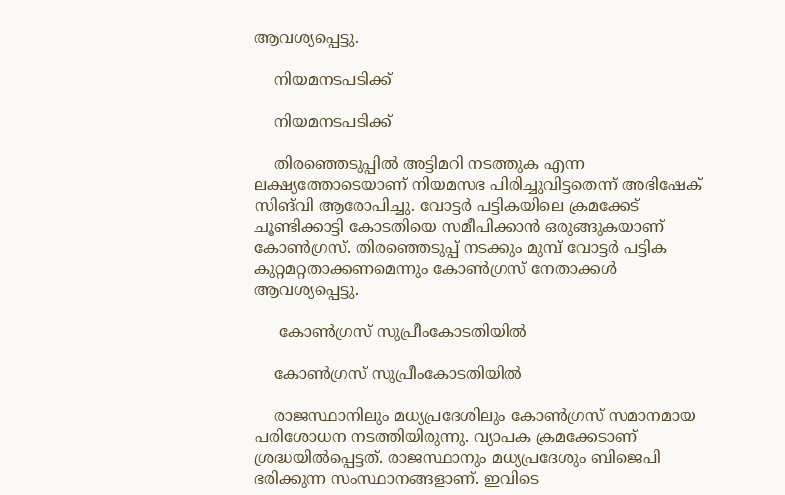ആവശ്യപ്പെട്ടു.

    നിയമനടപടിക്ക്

    നിയമനടപടിക്ക്

    തിരഞ്ഞെടുപ്പില്‍ അട്ടിമറി നടത്തുക എന്ന ലക്ഷ്യത്തോടെയാണ് നിയമസഭ പിരിച്ചുവിട്ടതെന്ന് അഭിഷേക് സിങ്‌വി ആരോപിച്ചു. വോട്ടര്‍ പട്ടികയിലെ ക്രമക്കേട് ചൂണ്ടിക്കാട്ടി കോടതിയെ സമീപിക്കാന്‍ ഒരുങ്ങുകയാണ് കോണ്‍ഗ്രസ്. തിരഞ്ഞെടുപ്പ് നടക്കും മുമ്പ് വോട്ടര്‍ പട്ടിക കുറ്റമറ്റതാക്കണമെന്നും കോണ്‍ഗ്രസ് നേതാക്കള്‍ ആവശ്യപ്പെട്ടു.

     കോണ്‍ഗ്രസ് സുപ്രീംകോടതിയില്‍

    കോണ്‍ഗ്രസ് സുപ്രീംകോടതിയില്‍

    രാജസ്ഥാനിലും മധ്യപ്രദേശിലും കോണ്‍ഗ്രസ് സമാനമായ പരിശോധന നടത്തിയിരുന്നു. വ്യാപക ക്രമക്കേടാണ് ശ്രദ്ധയില്‍പ്പെട്ടത്. രാജസ്ഥാനും മധ്യപ്രദേശും ബിജെപി ഭരിക്കുന്ന സംസ്ഥാനങ്ങളാണ്. ഇവിടെ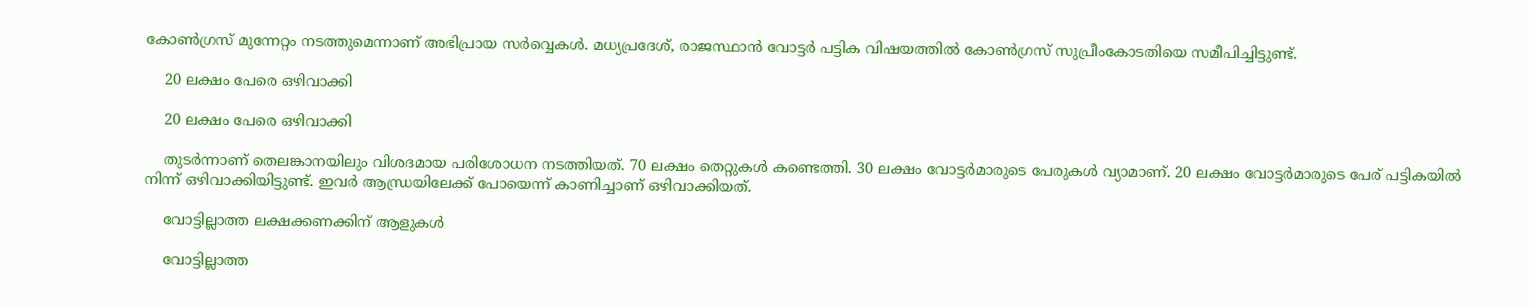കോണ്‍ഗ്രസ് മുന്നേറ്റം നടത്തുമെന്നാണ് അഭിപ്രായ സര്‍വ്വെകള്‍. മധ്യപ്രദേശ്, രാജസ്ഥാന്‍ വോട്ടര്‍ പട്ടിക വിഷയത്തില്‍ കോണ്‍ഗ്രസ് സുപ്രീംകോടതിയെ സമീപിച്ചിട്ടുണ്ട്.

    20 ലക്ഷം പേരെ ഒഴിവാക്കി

    20 ലക്ഷം പേരെ ഒഴിവാക്കി

    തുടര്‍ന്നാണ് തെലങ്കാനയിലും വിശദമായ പരിശോധന നടത്തിയത്. 70 ലക്ഷം തെറ്റുകള്‍ കണ്ടെത്തി. 30 ലക്ഷം വോട്ടര്‍മാരുടെ പേരുകള്‍ വ്യാമാണ്. 20 ലക്ഷം വോട്ടര്‍മാരുടെ പേര് പട്ടികയില്‍ നിന്ന് ഒഴിവാക്കിയിട്ടുണ്ട്. ഇവര്‍ ആന്ധ്രയിലേക്ക് പോയെന്ന് കാണിച്ചാണ് ഒഴിവാക്കിയത്.

    വോട്ടില്ലാത്ത ലക്ഷക്കണക്കിന് ആളുകള്‍

    വോട്ടില്ലാത്ത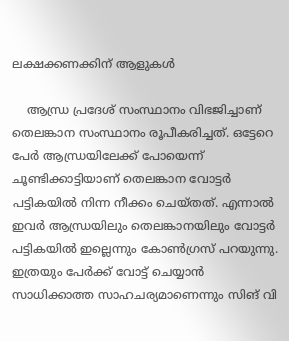ലക്ഷക്കണക്കിന് ആളുകള്‍

    ആന്ധ്ര പ്രദേശ് സംസ്ഥാനം വിഭജിച്ചാണ് തെലങ്കാന സംസ്ഥാനം രൂപീകരിച്ചത്. ഒട്ടേറെ പേര്‍ ആന്ധ്രയിലേക്ക് പോയെന്ന് ചൂണ്ടിക്കാട്ടിയാണ് തെലങ്കാന വോട്ടര്‍ പട്ടികയില്‍ നിന്ന നീക്കം ചെയ്തത്. എന്നാല്‍ ഇവര്‍ ആന്ധ്രയിലും തെലങ്കാനയിലും വോട്ടര്‍ പട്ടികയില്‍ ഇല്ലെന്നും കോണ്‍ഗ്രസ് പറയുന്നു. ഇത്രയും പേര്‍ക്ക് വോട്ട് ചെയ്യാന്‍ സാധിക്കാത്ത സാഹചര്യമാണെന്നും സിങ് വി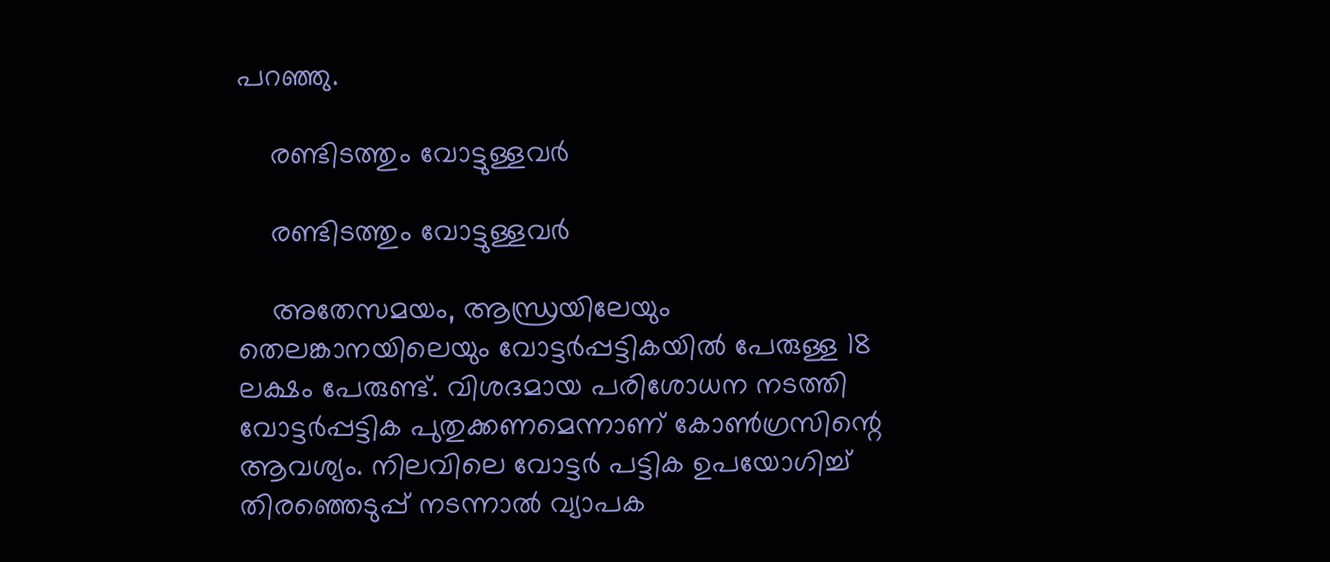പറഞ്ഞു.

    രണ്ടിടത്തും വോട്ടുള്ളവര്‍

    രണ്ടിടത്തും വോട്ടുള്ളവര്‍

    അതേസമയം, ആന്ധ്രയിലേയും തെലങ്കാനയിലെയും വോട്ടര്‍പ്പട്ടികയില്‍ പേരുള്ള 18 ലക്ഷം പേരുണ്ട്. വിശദമായ പരിശോധന നടത്തി വോട്ടര്‍പ്പട്ടിക പുതുക്കണമെന്നാണ് കോണ്‍ഗ്രസിന്റെ ആവശ്യം. നിലവിലെ വോട്ടര്‍ പട്ടിക ഉപയോഗിച്ച് തിരഞ്ഞെടുപ്പ് നടന്നാല്‍ വ്യാപക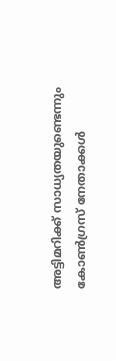അട്ടിമറിക്ക് സാധ്യതയുണ്ടെന്നും കോണ്‍ഗ്രസ് നേതാക്കള്‍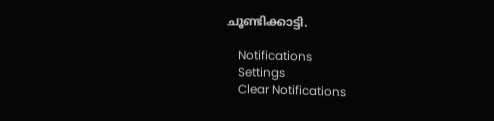ചൂണ്ടിക്കാട്ടി.

    Notifications
    Settings
    Clear Notifications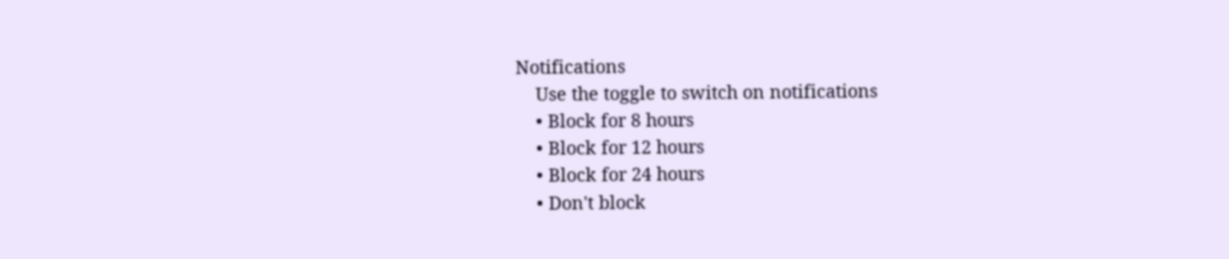Notifications
    Use the toggle to switch on notifications
    • Block for 8 hours
    • Block for 12 hours
    • Block for 24 hours
    • Don't block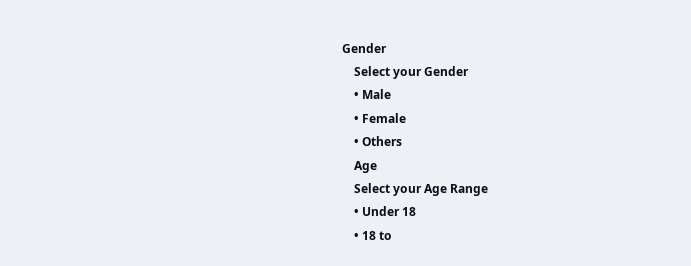Gender
    Select your Gender
    • Male
    • Female
    • Others
    Age
    Select your Age Range
    • Under 18
    • 18 to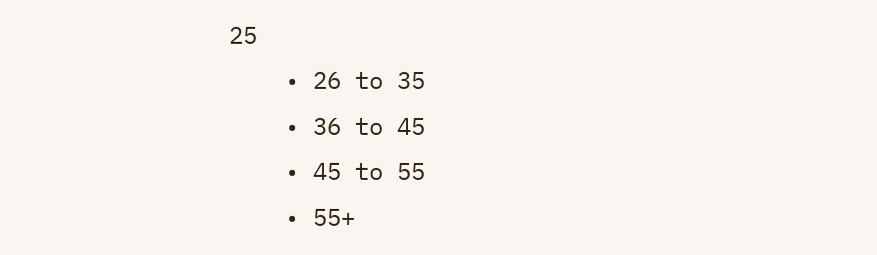25
    • 26 to 35
    • 36 to 45
    • 45 to 55
    • 55+